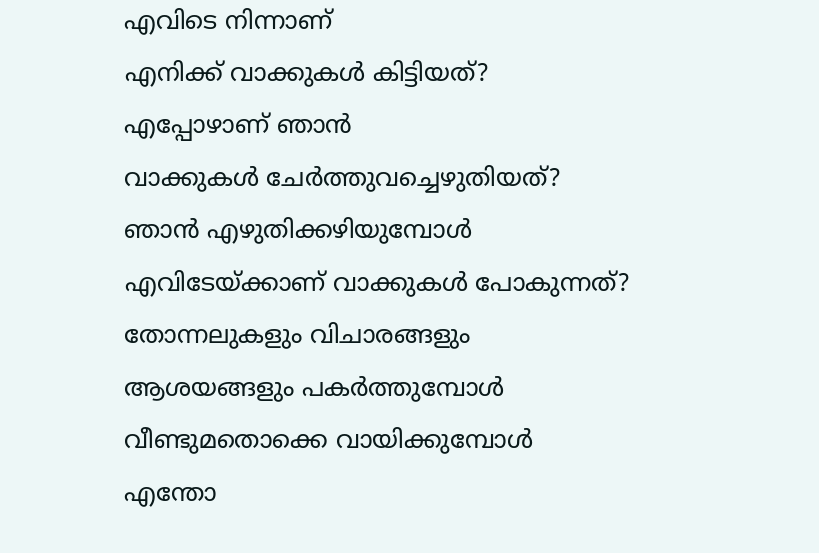എവിടെ നിന്നാണ്
എനിക്ക് വാക്കുകൾ കിട്ടിയത്?
എപ്പോഴാണ് ഞാൻ
വാക്കുകൾ ചേർത്തുവച്ചെഴുതിയത്?
ഞാൻ എഴുതിക്കഴിയുമ്പോൾ
എവിടേയ്ക്കാണ് വാക്കുകൾ പോകുന്നത്?
തോന്നലുകളും വിചാരങ്ങളും
ആശയങ്ങളും പകർത്തുമ്പോൾ
വീണ്ടുമതൊക്കെ വായിക്കുമ്പോൾ
എന്തോ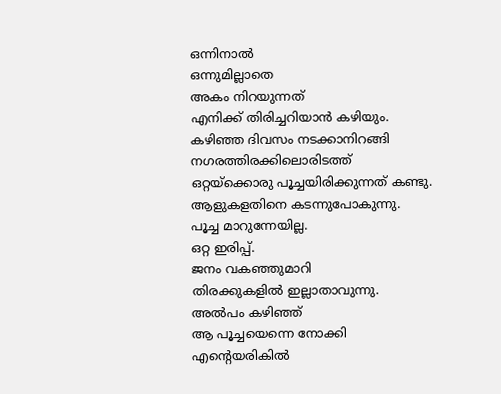ഒന്നിനാൽ
ഒന്നുമില്ലാതെ
അകം നിറയുന്നത്
എനിക്ക് തിരിച്ചറിയാൻ കഴിയും.
കഴിഞ്ഞ ദിവസം നടക്കാനിറങ്ങി
നഗരത്തിരക്കിലൊരിടത്ത്
ഒറ്റയ്ക്കൊരു പൂച്ചയിരിക്കുന്നത് കണ്ടു.
ആളുകളതിനെ കടന്നുപോകുന്നു.
പൂച്ച മാറുന്നേയില്ല.
ഒറ്റ ഇരിപ്പ്.
ജനം വകഞ്ഞുമാറി
തിരക്കുകളിൽ ഇല്ലാതാവുന്നു.
അൽപം കഴിഞ്ഞ്
ആ പൂച്ചയെന്നെ നോക്കി
എന്റെയരികിൽ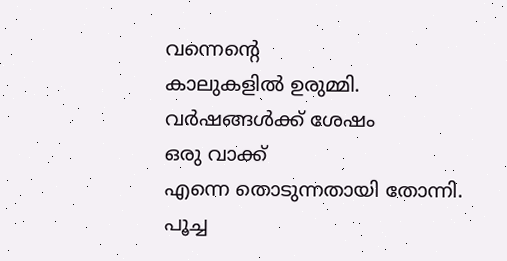വന്നെന്റെ
കാലുകളിൽ ഉരുമ്മി.
വർഷങ്ങൾക്ക് ശേഷം
ഒരു വാക്ക്
എന്നെ തൊടുന്നതായി തോന്നി.
പൂച്ച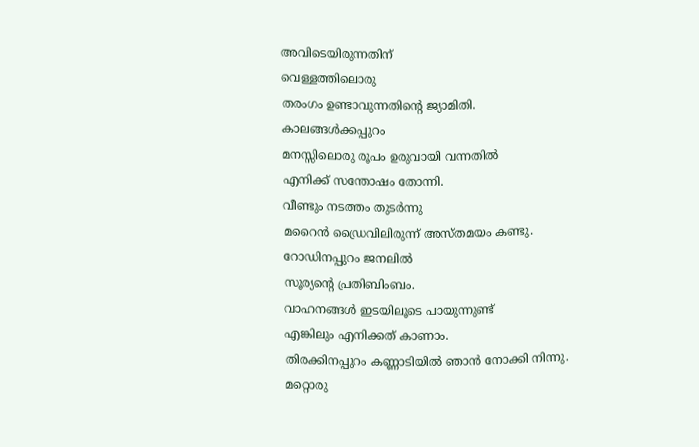അവിടെയിരുന്നതിന്
വെള്ളത്തിലൊരു
തരംഗം ഉണ്ടാവുന്നതിന്റെ ജ്യാമിതി.
കാലങ്ങൾക്കപ്പുറം
മനസ്സിലൊരു രൂപം ഉരുവായി വന്നതിൽ
എനിക്ക് സന്തോഷം തോന്നി.
വീണ്ടും നടത്തം തുടർന്നു
മറൈൻ ഡ്രൈവിലിരുന്ന് അസ്തമയം കണ്ടു.
റോഡിനപ്പുറം ജനലിൽ
സൂര്യന്റെ പ്രതിബിംബം.
വാഹനങ്ങൾ ഇടയിലൂടെ പായുന്നുണ്ട്
എങ്കിലും എനിക്കത് കാണാം.
തിരക്കിനപ്പുറം കണ്ണാടിയിൽ ഞാൻ നോക്കി നിന്നു.
മറ്റൊരു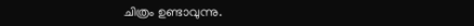ചിത്രം ഉണ്ടാവുന്നു.